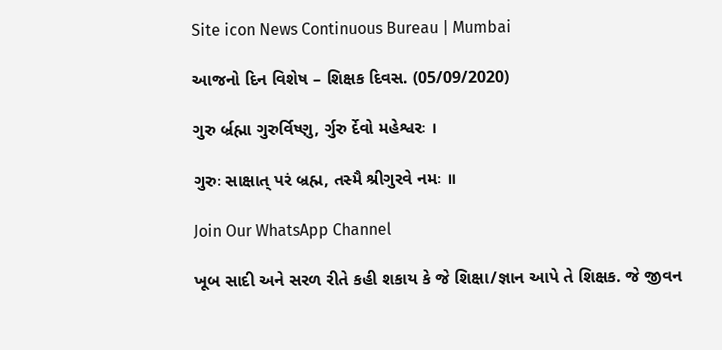Site icon News Continuous Bureau | Mumbai

આજનો દિન વિશેષ – શિક્ષક દિવસ. (05/09/2020)

ગુરુ ર્બ્રહ્મા ગુરુર્વિષ્ણુ, ર્ગુરુ ર્દેવો મહેશ્વરઃ ।

ગુરુઃ સાક્ષાત્ પરં બ્રહ્મ, તસ્મૈ શ્રીગુરવે નમઃ ॥

Join Our WhatsApp Channel

ખૂબ સાદી અને સરળ રીતે કહી શકાય કે જે શિક્ષા/જ્ઞાન આપે તે શિક્ષક. જે જીવન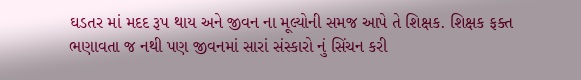ઘડતર માં મદદ રૂપ થાય અને જીવન ના મૂલ્યોની સમજ આપે તે શિક્ષક. શિક્ષક ફક્ત ભણાવતા જ નથી પણ જીવનમાં સારાં સંસ્કારો નું સિંચન કરી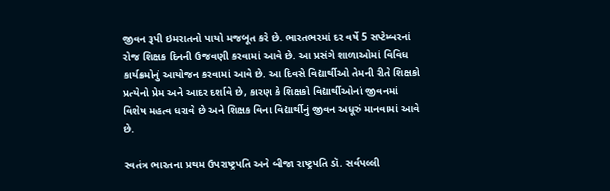જીવન રૂપી ઇમરાતનો પાયો મજબૂત કરે છે. ભારતભરમાં દર વર્ષે 5 સપ્ટેમ્બરનાં રોજ શિક્ષક દિનની ઉજવણી કરવામાં આવે છે. આ પ્રસંગે શાળાઓમાં વિવિધ કાર્યક્રમોનું આયોજન કરવામાં આવે છે. આ દિવસે વિદ્યાર્થીઓ તેમની રીતે શિક્ષકો પ્રત્યેનો પ્રેમ અને આદર દર્શાવે છે, કારણ કે શિક્ષકો વિદ્યાર્થીઓનાં જીવનમાં વિશેષ મહત્વ ધરાવે છે અને શિક્ષક વિના વિદ્યાર્થીનું જીવન અધૂરું માનવામાં આવે છે.

સ્વતંત્ર ભારતના પ્રથમ ઉપરાષ્ટ્રપતિ અને બીજા રાષ્ટ્રપતિ ડૉ. સર્વપલ્લી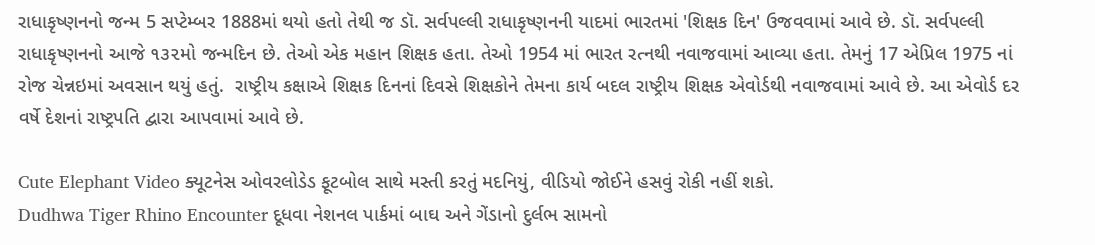રાધાકૃષ્ણનનો જન્મ 5 સપ્ટેમ્બર 1888માં થયો હતો તેથી જ ડૉ. સર્વપલ્લી રાધાકૃષ્ણનની યાદમાં ભારતમાં 'શિક્ષક દિન' ઉજવવામાં આવે છે. ડૉ. સર્વપલ્લી રાધાકૃષ્ણનનો આજે ૧૩૨મો જન્મદિન છે. તેઓ એક મહાન શિક્ષક હતા. તેઓ 1954 માં ભારત રત્નથી નવાજવામાં આવ્યા હતા. તેમનું 17 એપ્રિલ 1975 નાં રોજ ચેન્નઇમાં અવસાન થયું હતું.  રાષ્ટ્રીય કક્ષાએ શિક્ષક દિનનાં દિવસે શિક્ષકોને તેમના કાર્ય બદલ રાષ્ટ્રીય શિક્ષક એવોર્ડથી નવાજવામાં આવે છે. આ એવોર્ડ દર વર્ષે દેશનાં રાષ્ટ્રપતિ દ્વારા આપવામાં આવે છે.

Cute Elephant Video ક્યૂટનેસ ઓવરલોડેડ ફૂટબોલ સાથે મસ્તી કરતું મદનિયું, વીડિયો જોઈને હસવું રોકી નહીં શકો.
Dudhwa Tiger Rhino Encounter દૂધવા નેશનલ પાર્કમાં બાઘ અને ગેંડાનો દુર્લભ સામનો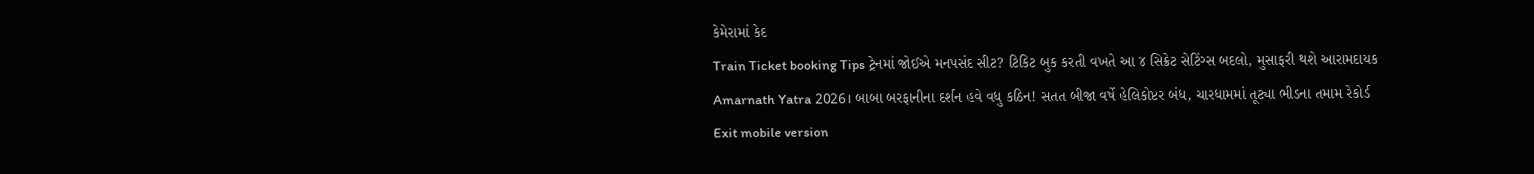કેમેરામાં કેદ
Train Ticket booking Tips ટ્રેનમાં જોઈએ મનપસંદ સીટ? ટિકિટ બુક કરતી વખતે આ ૪ સિક્રેટ સેટિંગ્સ બદલો, મુસાફરી થશે આરામદાયક
Amarnath Yatra 2026। બાબા બરફાનીના દર્શન હવે વધુ કઠિન! સતત બીજા વર્ષે હેલિકોપ્ટર બંધ, ચારધામમાં તૂટ્યા ભીડના તમામ રેકોર્ડ
Exit mobile version